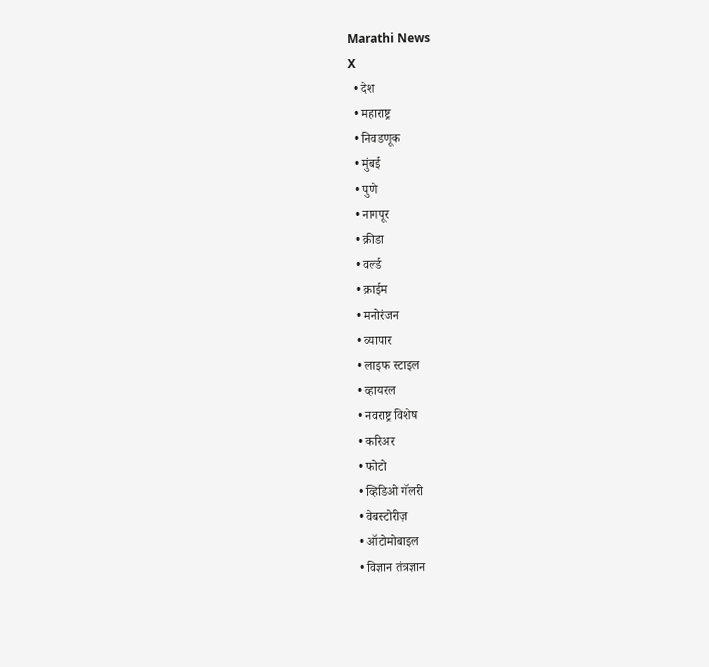Marathi News
X
  • देश
  • महाराष्ट्र
  • निवडणूक
  • मुंबई
  • पुणे
  • नागपूर
  • क्रीडा
  • वर्ल्ड
  • क्राईम
  • मनोरंजन
  • व्यापार
  • लाइफ स्टाइल
  • व्हायरल
  • नवराष्ट्र विशेष
  • करिअर
  • फोटो
  • व्हिडिओ गॅलरी
  • वेबस्टोरीज़
  • ऑटोमोबाइल
  • विज्ञान तंत्रज्ञान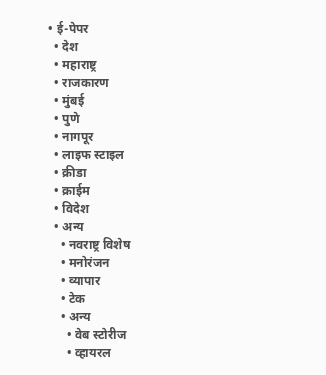• ई-पेपर
  • देश
  • महाराष्ट्र
  • राजकारण
  • मुंबई
  • पुणे
  • नागपूर
  • लाइफ स्टाइल
  • क्रीडा
  • क्राईम
  • विदेश
  • अन्य
    • नवराष्ट्र विशेष
    • मनोरंजन
    • व्यापार
    • टेक
    • अन्य
      • वेब स्टोरीज
      • व्हायरल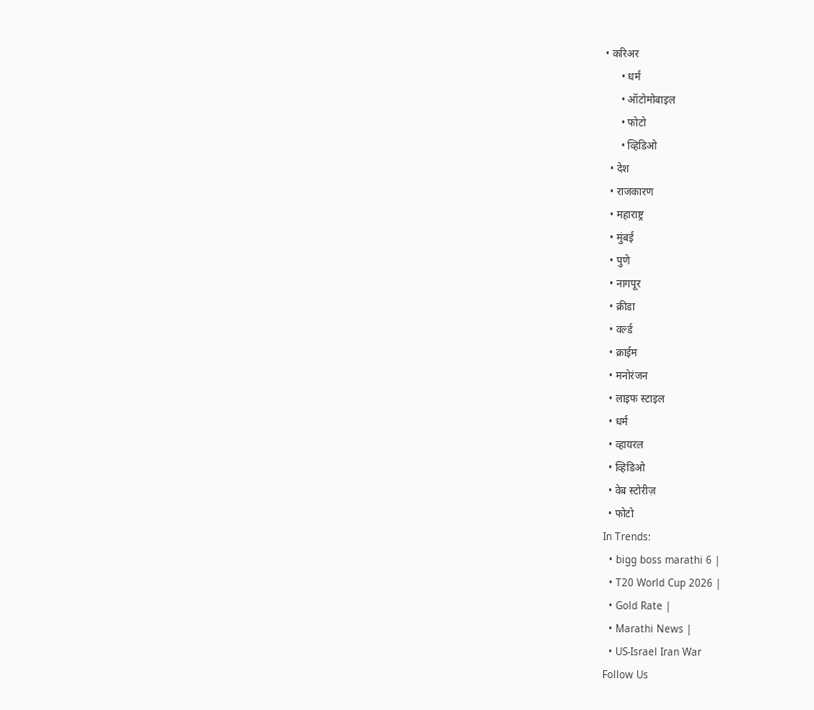• करिअर
      • धर्म
      • ऑटोमोबाइल
      • फोटो
      • व्हिडिओ
  • देश
  • राजकारण
  • महाराष्ट्र
  • मुंबई
  • पुणे
  • नागपूर
  • क्रीडा
  • वर्ल्ड
  • क्राईम
  • मनोरंजन
  • लाइफ स्टाइल
  • धर्म
  • व्हायरल
  • व्हिडिओ
  • वेब स्टोरीज़
  • फोटो
In Trends:
  • bigg boss marathi 6 |
  • T20 World Cup 2026 |
  • Gold Rate |
  • Marathi News |
  • US-Israel Iran War
Follow Us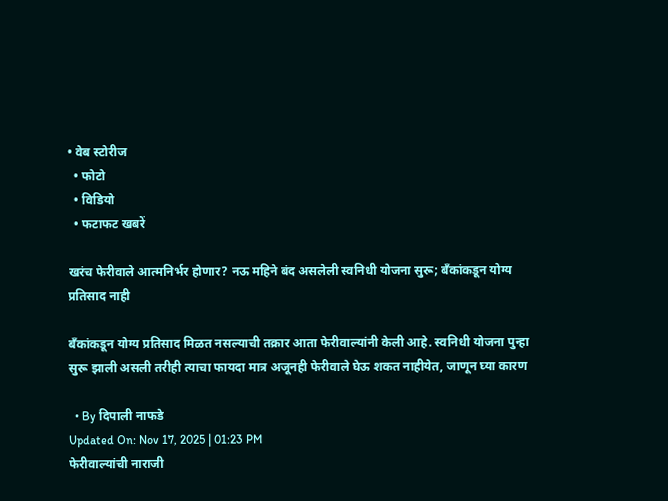• वेब स्टोरीज
  • फोटो
  • विडियो
  • फटाफट खबरें

खरंच फेरीवाले आत्मनिर्भर होणार? नऊ महिने बंद असलेली स्वनिधी योजना सुरू; बँकांकडून योग्य प्रतिसाद नाही

बँकांकडून योग्य प्रतिसाद मिळत नसल्याची तक्रार आता फेरीवाल्यांनी केली आहे. स्वनिधी योजना पुन्हा सुरू झाली असली तरीही त्याचा फायदा मात्र अजूनही फेरीवाले घेऊ शकत नाहीयेत, जाणून घ्या कारण

  • By दिपाली नाफडे
Updated On: Nov 17, 2025 | 01:23 PM
फेरीवाल्यांची नाराजी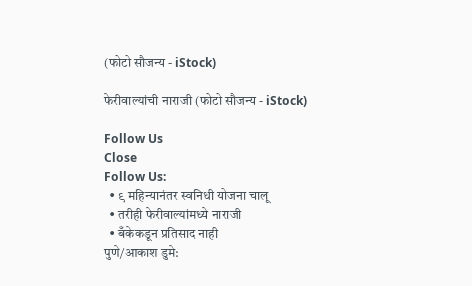(फोटो सौजन्य - iStock)

फेरीवाल्यांची नाराजी (फोटो सौजन्य - iStock)

Follow Us
Close
Follow Us:
  • ९ महिन्यानंतर स्वनिधी योजना चालू
  • तरीही फेरीवाल्यांमध्ये नाराजी
  • बँकेकडून प्रतिसाद नाही
पुणे/आकाश डुमे: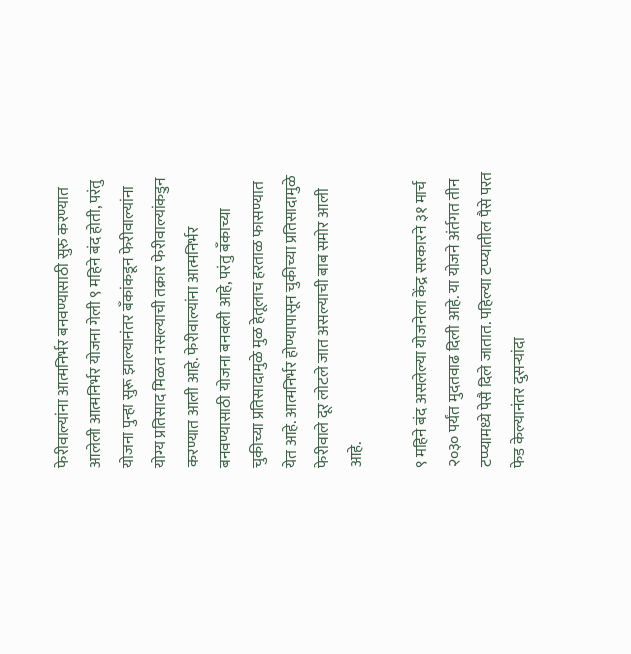फेरीवाल्यांना आत्मनिर्भर बनवण्यासाठी सुरु करण्यात आलेली आत्मनिर्भर योजना गेली ९ महिने बंद होती, परंतु योजना पुन्हा सुरू झाल्यानंतर बँकांकडून फेरीवाल्यांना योग्य प्रतिसाद मिळत नसल्याची तक्रार फेरीवाल्यांकडुन करण्यात आली आहे. फेरीवाल्यांना आत्मनिर्भर बनवण्यासाठी योजना बनवली आहे, परंतु बँकाच्या चुकीच्या प्रतिसादामुळे मुळ हेतूलाच हरताळ फासण्यात येत आहे. आत्मनिर्भर होण्यापासून चुकीच्या प्रतिसादामुळे फेरीवाले दूर लोटले जात असल्याची बाब समोर आली आहे.

९ महिने बंद असलेल्या योजनेला केंद्र सरकारने ३१ मार्च २०३० पर्यंत मुदतवाढ दिली आहे. या योजने अंर्तगत तीन टप्प्यामध्ये पेसै दिले जातात. पहिल्या टप्प्यातील पैसे परत फेड केल्यानंतर दुसऱ्यांदा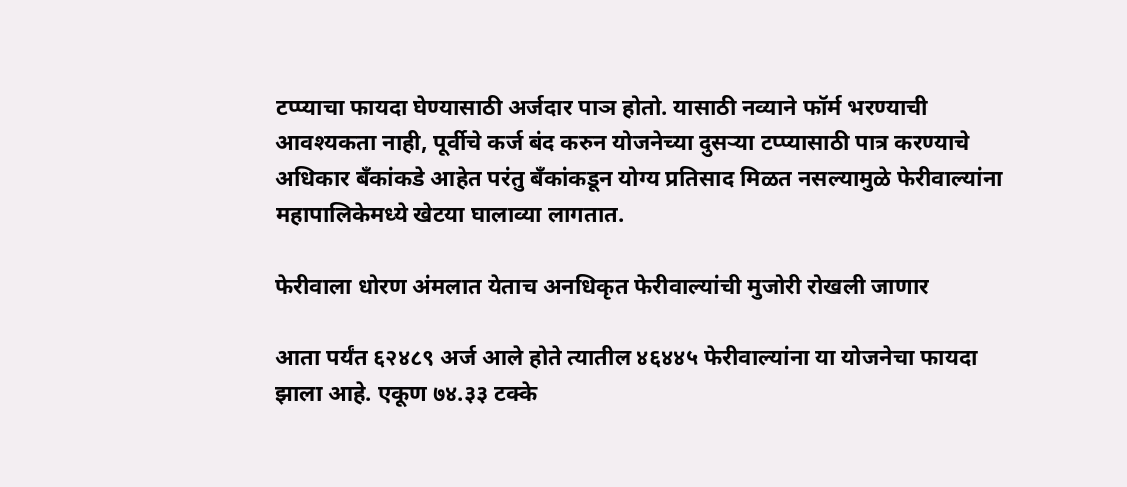टप्प्याचा फायदा घेण्यासाठी अर्जदार पाञ होतो. यासाठी नव्याने फॉर्म भरण्याची आवश्यकता नाही, पूर्वीचे कर्ज बंद करुन योजनेच्या दुसऱ्या टप्प्यासाठी पात्र करण्याचे अधिकार बँकांकडे आहेत परंतु बँकांकडून योग्य प्रतिसाद मिळत नसल्यामुळे फेरीवाल्यांना महापालिकेमध्ये खेटया घालाव्या लागतात.

फेरीवाला धोरण अंमलात येताच अनधिकृत फेरीवाल्यांची मुजोरी रोखली जाणार

आता पर्यंत ६२४८९ अर्ज आले होते त्यातील ४६४४५ फेरीवाल्यांना या योजनेचा फायदा झाला आहे. एकूण ७४.३३ टक्के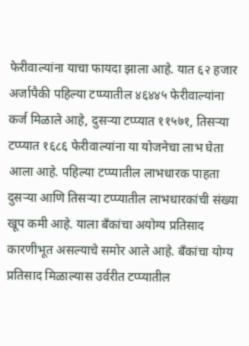फेरीवाल्यांना याचा फायदा झाला आहे. यात ६२ हजार अर्जापैकी पहिल्या टप्प्यातील ४६४४५ फेरीवाल्यांना कर्ज मिळाले आहे, दुसऱ्या टप्प्यात ११५७१, तिसऱ्या टप्प्यात १६८६ फेरीवाल्यांना या योजनेचा लाभ घेता आला आहे. पहिल्या टप्प्यातील लाभधारक पाहता दुसऱ्या आणि तिसऱ्या टप्प्यातील लाभधारकांची संख्या खूप कमी आहे. याला बँकांचा अयोग्य प्रतिसाद कारणीभूत असल्याचे समोर आले आहे. बँकांचा योग्य प्रतिसाद मिळाल्यास उर्वरीत टप्प्यातील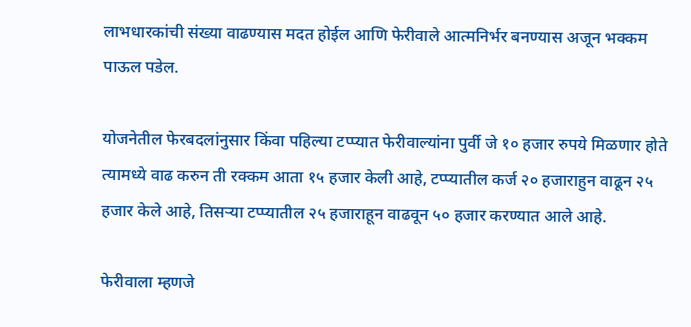लाभधारकांची संख्या वाढण्यास मदत होईल आणि फेरीवाले आत्मनिर्भर बनण्यास अजून भक्कम पाऊल पडेल.

योजनेतील फेरबदलांनुसार किंवा पहिल्या टप्प्यात फेरीवाल्यांना पुर्वी जे १० हजार रुपये मिळणार होते त्यामध्ये वाढ करुन ती रक्कम आता १५ हजार केली आहे, टप्प्यातील कर्ज २० हजाराहुन वाढून २५ हजार केले आहे, तिसऱ्या टप्प्यातील २५ हजाराहून वाढवून ५० हजार करण्यात आले आहे.

फेरीवाला म्हणजे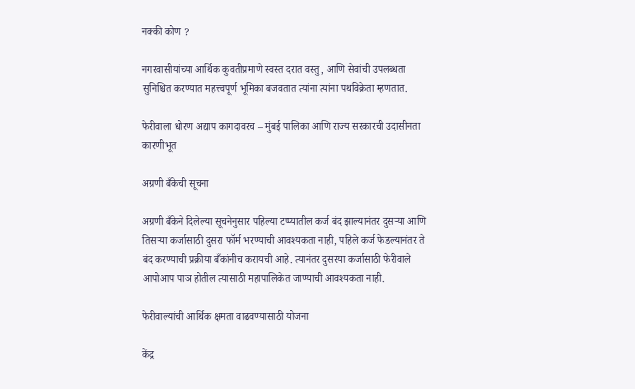नक्की कोण ?

नगरवासीयांच्या आर्थिक कुवतीप्रमाणे स्वस्त दरात वस्तु, आणि सेवांची उपलब्धता सुनिश्चित करण्यात महत्त्वपूर्ण भूमिका बजवतात त्यांना त्यांना पथविक्रेता म्हणतात.

फेरीवाला धोरण अद्याप कागदावरच – मुंबई पालिका आणि राज्य सरकारची उदासीनता कारणीभूत

अग्रणी बँकेची सूचना

अग्रणी बँकेने दिलेल्या सूचनेनुसार पहिल्या टप्प्यातील कर्ज बंद झाल्यानंतर दुसऱ्या आणि तिसऱ्या कर्जासाठी दुसरा फॉर्म भरण्याची आवश्यकता नाही, पहिले कर्ज फेडल्यानंतर ते बंद करण्याची प्रक्रीया बँकांनीच करायची आहे. त्यानंतर दुसरया कर्जासाठी फेरीवाले आपोआप पाञ होतील त्यासाठी महापालिकेत जाण्याची आवश्यकता नाही.

फेरीवाल्यांची आर्थिक क्षमता वाढवण्यासाठी योजना

केंद्र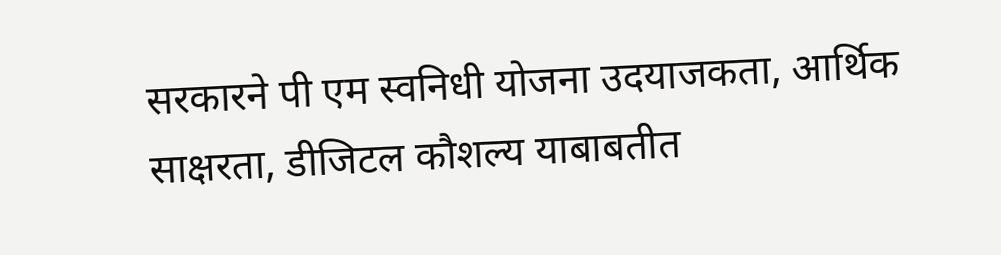सरकारने पी एम स्वनिधी योजना उदयाजकता, आर्थिक साक्षरता, डीजिटल कौशल्य याबाबतीत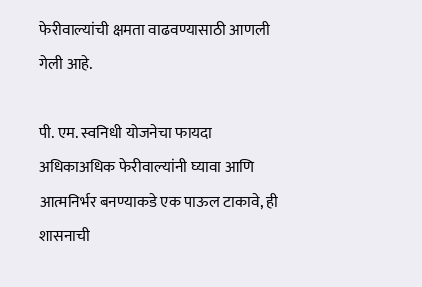फेरीवाल्यांची क्षमता वाढवण्यासाठी आणली गेली आहे.

पी. एम. स्वनिधी योजनेचा फायदा अधिकाअधिक फेरीवाल्यांनी घ्यावा आणि आत्मनिर्भर बनण्याकडे एक पाऊल टाकावे, ही शासनाची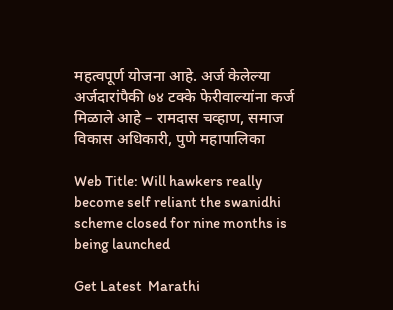महत्वपूर्ण योजना आहे. अर्ज केलेल्या अर्जदारांपैकी ७४ टक्के फेरीवाल्यांना कर्ज मिळाले आहे – रामदास चव्हाण, समाज विकास अधिकारी, पुणे महापालिका

Web Title: Will hawkers really become self reliant the swanidhi scheme closed for nine months is being launched

Get Latest  Marathi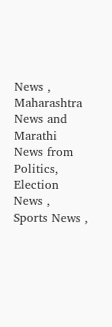News ,  Maharashtra News and  Marathi News from Politics,  Election News ,  Sports News ,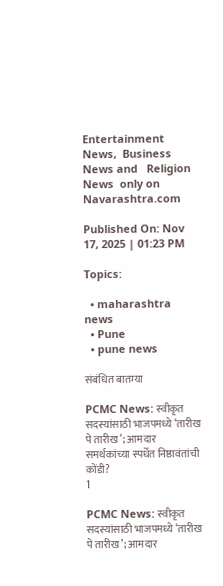Entertainment News,  Business News and   Religion News  only on Navarashtra.com

Published On: Nov 17, 2025 | 01:23 PM

Topics:

  • maharashtra news
  • Pune
  • pune news

संबंधित बातम्या

PCMC News: स्वीकृत सदस्यांसाठी भाजपमध्ये ‘तारीख पे तारीख’; आमदार समर्थकांच्या स्पर्धेत निष्ठावंतांची कोंडी?
1

PCMC News: स्वीकृत सदस्यांसाठी भाजपमध्ये ‘तारीख पे तारीख’; आमदार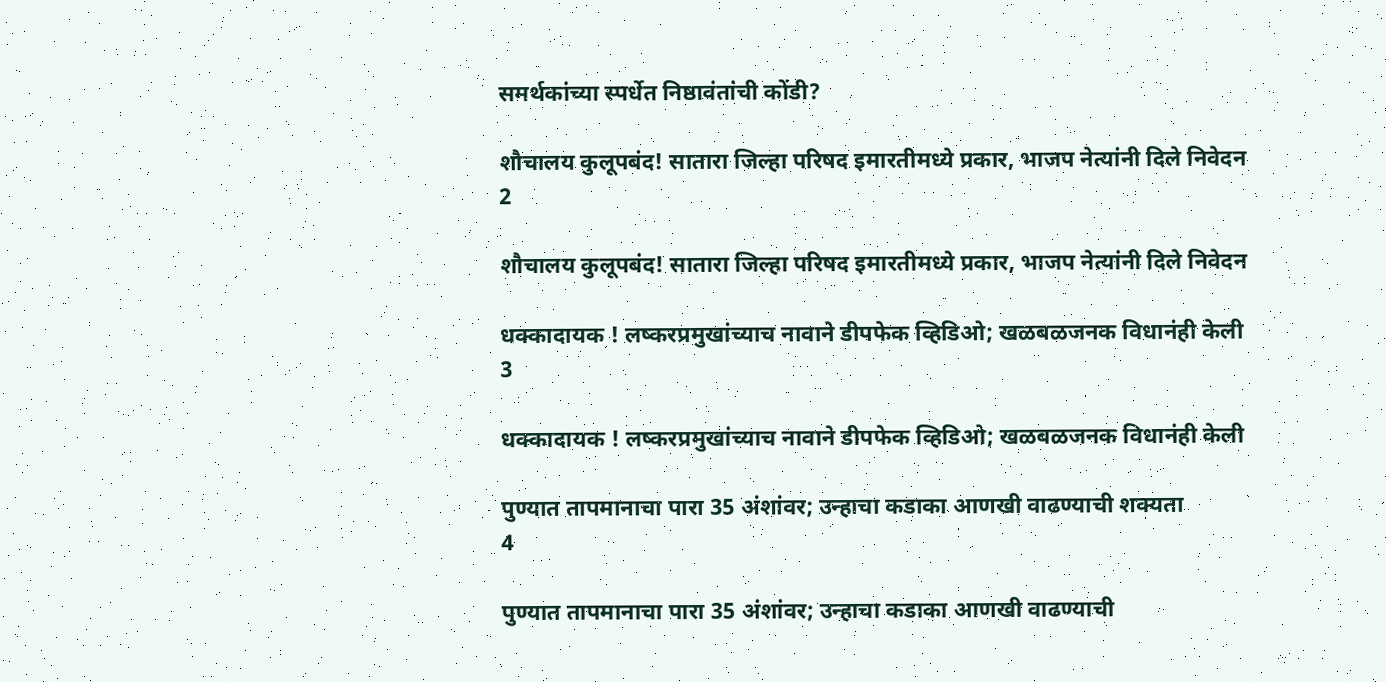समर्थकांच्या स्पर्धेत निष्ठावंतांची कोंडी?

शौचालय कुलूपबंद! सातारा जिल्हा परिषद इमारतीमध्ये प्रकार, भाजप नेत्यांनी दिले निवेदन
2

शौचालय कुलूपबंद! सातारा जिल्हा परिषद इमारतीमध्ये प्रकार, भाजप नेत्यांनी दिले निवेदन

धक्कादायक ! लष्करप्रमुखांच्याच नावाने डीपफेक व्हिडिओ; खळबळजनक विधानंही केली
3

धक्कादायक ! लष्करप्रमुखांच्याच नावाने डीपफेक व्हिडिओ; खळबळजनक विधानंही केली

पुण्यात तापमानाचा पारा 35 अंशांवर; उन्हाचा कडाका आणखी वाढण्याची शक्यता
4

पुण्यात तापमानाचा पारा 35 अंशांवर; उन्हाचा कडाका आणखी वाढण्याची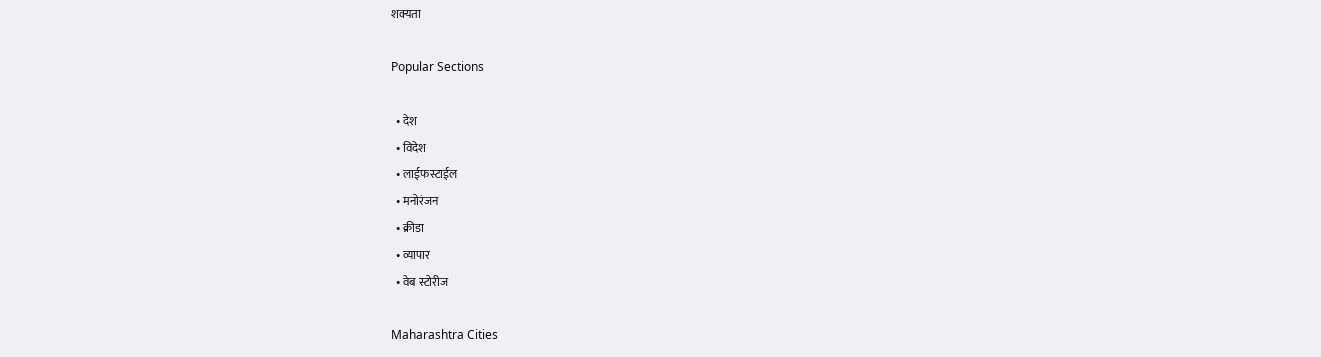शक्यता

Popular Sections

  • देश
  • विदेश
  • लाईफस्टाईल
  • मनोरंजन
  • क्रीडा
  • व्यापार
  • वेब स्टोरीज

Maharashtra Cities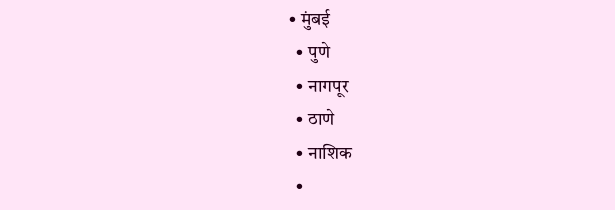• मुंबई
  • पुणे
  • नागपूर
  • ठाणे
  • नाशिक
  •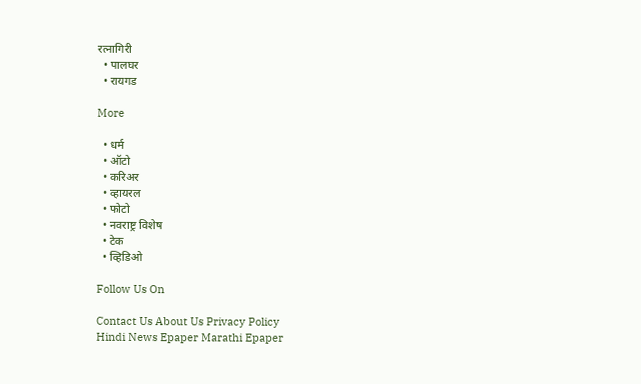रत्नागिरी
  • पालघर
  • रायगड

More

  • धर्म
  • ऑटो
  • करिअर
  • व्हायरल
  • फोटो
  • नवराष्ट्र विशेष
  • टेक
  • व्हिडिओ

Follow Us On

Contact Us About Us Privacy Policy
Hindi News Epaper Marathi Epaper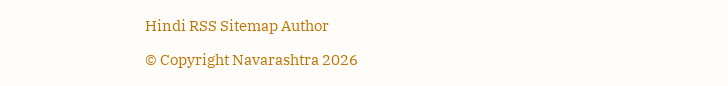Hindi RSS Sitemap Author

© Copyright Navarashtra 2026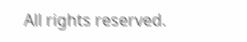All rights reserved.